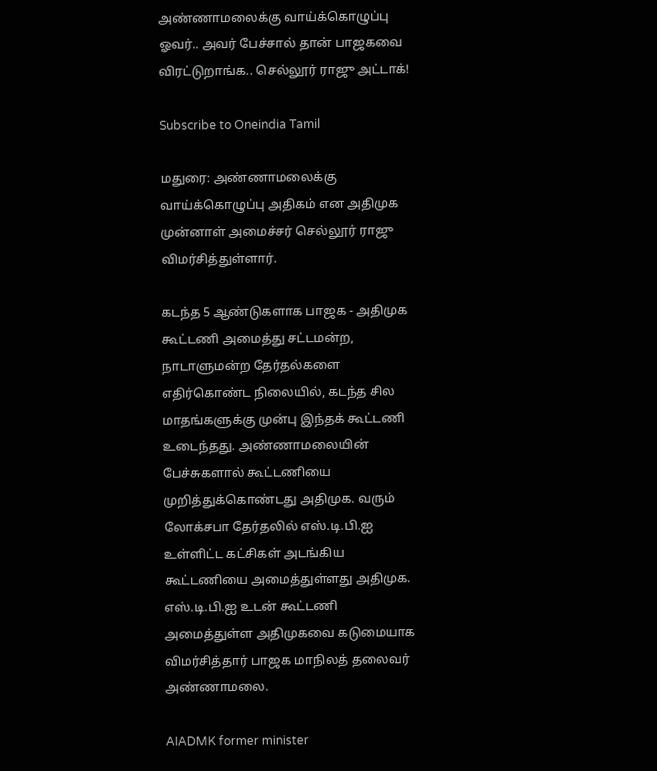அண்ணாமலைக்கு வாய்க்கொழுப்பு ஓவர்.. அவர் பேச்சால் தான் பாஜகவை விரட்டுறாங்க.. செல்லூர் ராஜு அட்டாக்!

Subscribe to Oneindia Tamil

மதுரை: அண்ணாமலைக்கு வாய்க்கொழுப்பு அதிகம் என அதிமுக முன்னாள் அமைச்சர் செல்லூர் ராஜு விமர்சித்துள்ளார்.

கடந்த 5 ஆண்டுகளாக பாஜக - அதிமுக கூட்டணி அமைத்து சட்டமன்ற, நாடாளுமன்ற தேர்தல்களை எதிர்கொண்ட நிலையில், கடந்த சில மாதங்களுக்கு முன்பு இந்தக் கூட்டணி உடைந்தது. அண்ணாமலையின் பேச்சுகளால் கூட்டணியை முறித்துக்கொண்டது அதிமுக. வரும் லோக்சபா தேர்தலில் எஸ்.டி.பி.ஐ உள்ளிட்ட கட்சிகள் அடங்கிய கூட்டணியை அமைத்துள்ளது அதிமுக. எஸ்.டி.பி.ஐ உடன் கூட்டணி அமைத்துள்ள அதிமுகவை கடுமையாக விமர்சித்தார் பாஜக மாநிலத் தலைவர் அண்ணாமலை.

AIADMK former minister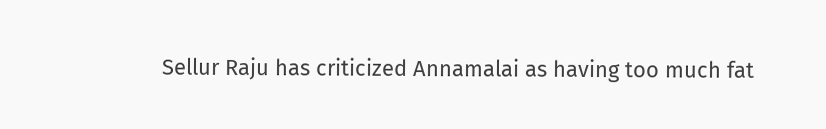Sellur Raju has criticized Annamalai as having too much fat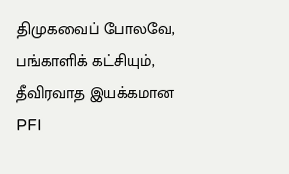திமுகவைப் போலவே, பங்காளிக் கட்சியும், தீவிரவாத இயக்கமான PFI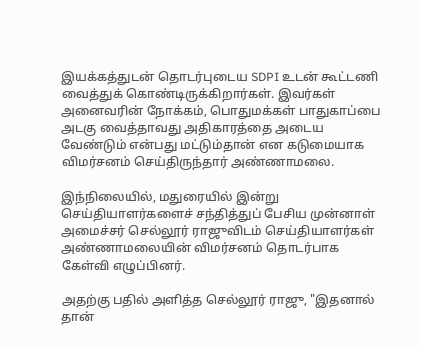இயக்கத்துடன் தொடர்புடைய SDPI உடன் கூட்டணி வைத்துக் கொண்டிருக்கிறார்கள். இவர்கள் அனைவரின் நோக்கம், பொதுமக்கள் பாதுகாப்பை அடகு வைத்தாவது அதிகாரத்தை அடைய வேண்டும் என்பது மட்டும்தான் என கடுமையாக விமர்சனம் செய்திருந்தார் அண்ணாமலை.

இந்நிலையில், மதுரையில் இன்று செய்தியாளர்களைச் சந்தித்துப் பேசிய முன்னாள் அமைச்சர் செல்லூர் ராஜுவிடம் செய்தியாளர்கள் அண்ணாமலையின் விமர்சனம் தொடர்பாக கேள்வி எழுப்பினர்.

அதற்கு பதில் அளித்த செல்லூர் ராஜு, "இதனால் தான்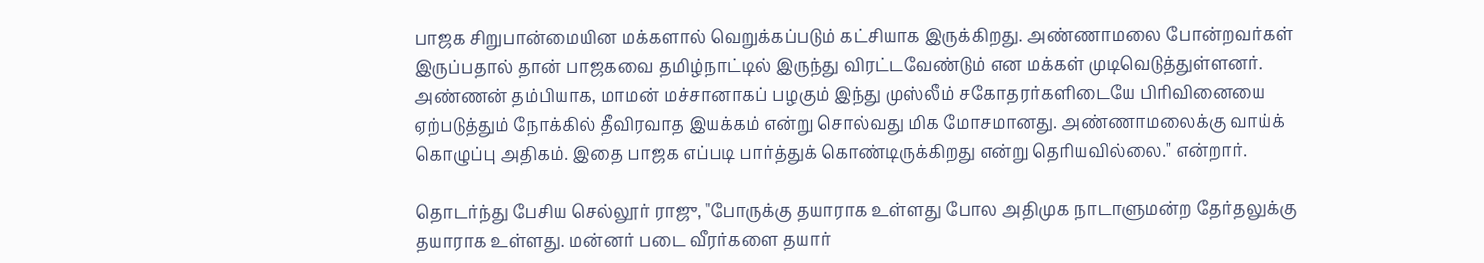பாஜக சிறுபான்மையின மக்களால் வெறுக்கப்படும் கட்சியாக இருக்கிறது. அண்ணாமலை போன்றவர்கள் இருப்பதால் தான் பாஜகவை தமிழ்நாட்டில் இருந்து விரட்டவேண்டும் என மக்கள் முடிவெடுத்துள்ளனர். அண்ணன் தம்பியாக, மாமன் மச்சானாகப் பழகும் இந்து முஸ்லீம் சகோதரர்களிடையே பிரிவினையை ஏற்படுத்தும் நோக்கில் தீவிரவாத இயக்கம் என்று சொல்வது மிக மோசமானது. அண்ணாமலைக்கு வாய்க் கொழுப்பு அதிகம். இதை பாஜக எப்படி பார்த்துக் கொண்டிருக்கிறது என்று தெரியவில்லை." என்றார்.

தொடர்ந்து பேசிய செல்லூர் ராஜு, "போருக்கு தயாராக உள்ளது போல அதிமுக நாடாளுமன்ற தேர்தலுக்கு தயாராக உள்ளது. மன்னர் படை வீரர்களை தயார்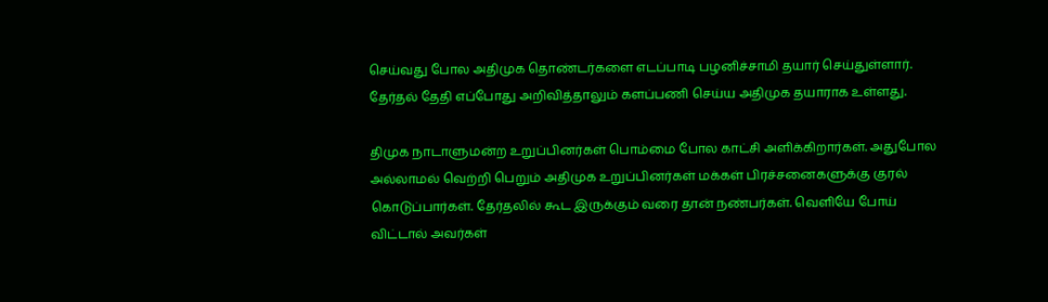செய்வது போல அதிமுக தொண்டர்களை எடப்பாடி பழனிச்சாமி தயார் செய்துள்ளார். தேர்தல் தேதி எப்போது அறிவித்தாலும் களப்பணி செய்ய அதிமுக தயாராக உள்ளது.

திமுக நாடாளுமன்ற உறுப்பினர்கள் பொம்மை போல காட்சி அளிக்கிறார்கள். அதுபோல அல்லாமல் வெற்றி பெறும் அதிமுக உறுப்பினர்கள் மக்கள் பிரச்சனைகளுக்கு குரல் கொடுப்பார்கள். தேர்தலில் கூட இருக்கும் வரை தான் நண்பர்கள். வெளியே போய் விட்டால் அவர்கள்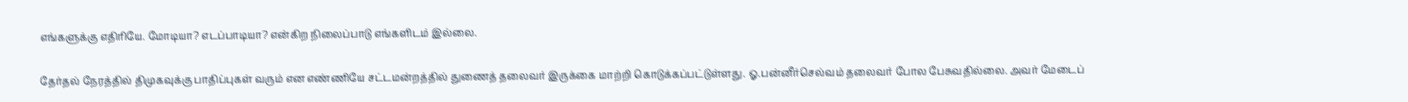எங்களுக்கு எதிரியே. மோடியா? எடப்பாடியா? என்கிற நிலைப்பாடு எங்களிடம் இல்லை.

தேர்தல் நேரத்தில் திமுகவுக்கு பாதிப்புகள் வரும் என எண்ணியே சட்டமன்றத்தில் துணைத் தலைவர் இருக்கை மாற்றி கொடுக்கப்பட்டுள்ளது. ஓ.பன்னீர்செல்வம் தலைவர் போல பேசுவதில்லை. அவர் மேடைப்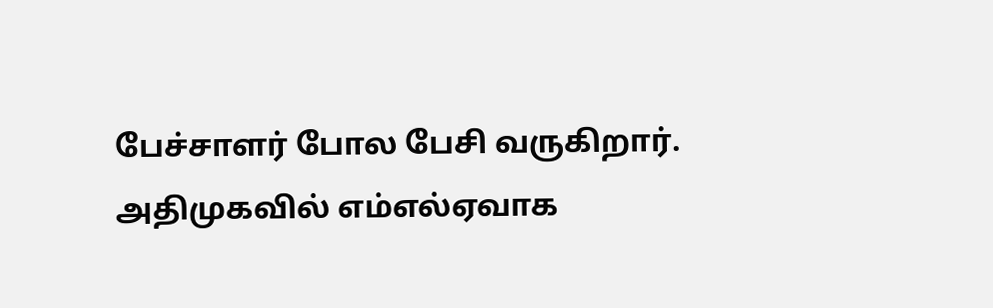பேச்சாளர் போல பேசி வருகிறார். அதிமுகவில் எம்எல்ஏவாக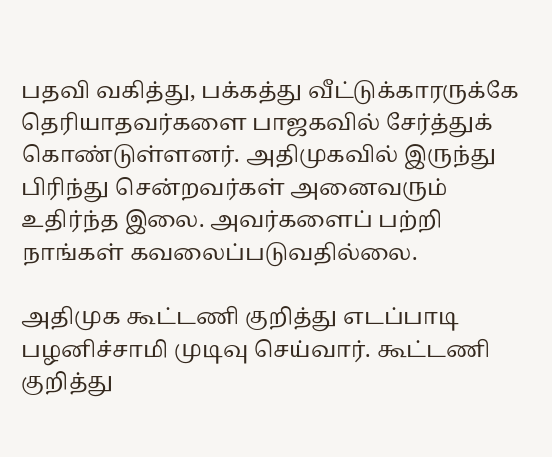பதவி வகித்து, பக்கத்து வீட்டுக்காரருக்கே தெரியாதவர்களை பாஜகவில் சேர்த்துக் கொண்டுள்ளனர். அதிமுகவில் இருந்து பிரிந்து சென்றவர்கள் அனைவரும் உதிர்ந்த இலை. அவர்களைப் பற்றி நாங்கள் கவலைப்படுவதில்லை.

அதிமுக கூட்டணி குறித்து எடப்பாடி பழனிச்சாமி முடிவு செய்வார். கூட்டணி குறித்து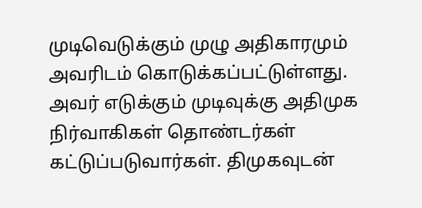முடிவெடுக்கும் முழு அதிகாரமும் அவரிடம் கொடுக்கப்பட்டுள்ளது. அவர் எடுக்கும் முடிவுக்கு அதிமுக நிர்வாகிகள் தொண்டர்கள் கட்டுப்படுவார்கள். திமுகவுடன்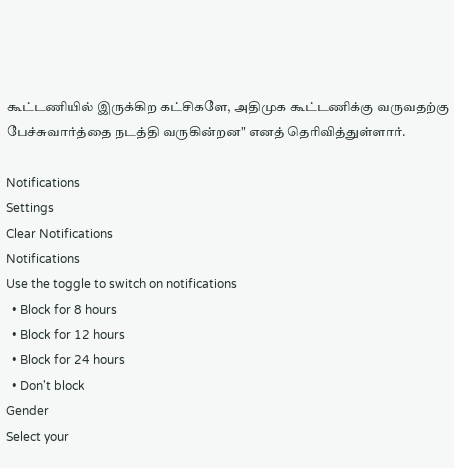கூட்டணியில் இருக்கிற கட்சிகளே, அதிமுக கூட்டணிக்கு வருவதற்கு பேச்சுவார்த்தை நடத்தி வருகின்றன" எனத் தெரிவித்துள்ளார்.

Notifications
Settings
Clear Notifications
Notifications
Use the toggle to switch on notifications
  • Block for 8 hours
  • Block for 12 hours
  • Block for 24 hours
  • Don't block
Gender
Select your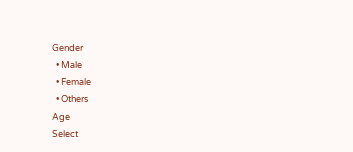Gender
  • Male
  • Female
  • Others
Age
Select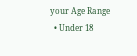your Age Range
  • Under 18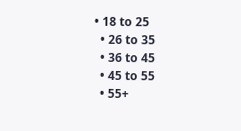• 18 to 25
  • 26 to 35
  • 36 to 45
  • 45 to 55
  • 55+